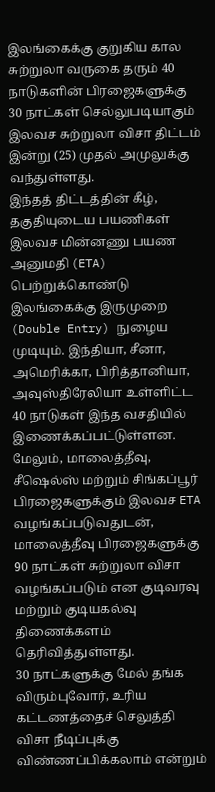இலங்கைக்கு குறுகிய கால சுற்றுலா வருகை தரும் 40 நாடுகளின் பிரஜைகளுக்கு 30 நாட்கள் செல்லுபடியாகும் இலவச சுற்றுலா விசா திட்டம் இன்று (25) முதல் அமுலுக்கு வந்துள்ளது.
இந்தத் திட்டத்தின் கீழ், தகுதியுடைய பயணிகள் இலவச மின்னணு பயண அனுமதி (ETA) பெற்றுக்கொண்டு இலங்கைக்கு இருமுறை (Double Entry) நுழைய முடியும். இந்தியா, சீனா, அமெரிக்கா, பிரித்தானியா, அவுஸ்திரேலியா உள்ளிட்ட 40 நாடுகள் இந்த வசதியில் இணைக்கப்பட்டுள்ளன.
மேலும், மாலைத்தீவு, சீஷெல்ஸ் மற்றும் சிங்கப்பூர் பிரஜைகளுக்கும் இலவச ETA வழங்கப்படுவதுடன், மாலைத்தீவு பிரஜைகளுக்கு 90 நாட்கள் சுற்றுலா விசா வழங்கப்படும் என குடிவரவு மற்றும் குடியகல்வு திணைக்களம் தெரிவித்துள்ளது.
30 நாட்களுக்கு மேல் தங்க விரும்புவோர், உரிய கட்டணத்தைச் செலுத்தி விசா நீடிப்புக்கு விண்ணப்பிக்கலாம் என்றும்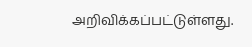அறிவிக்கப்பட்டுள்ளது.